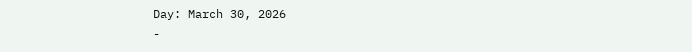Day: March 30, 2026
-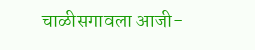चाळीसगावला आजी-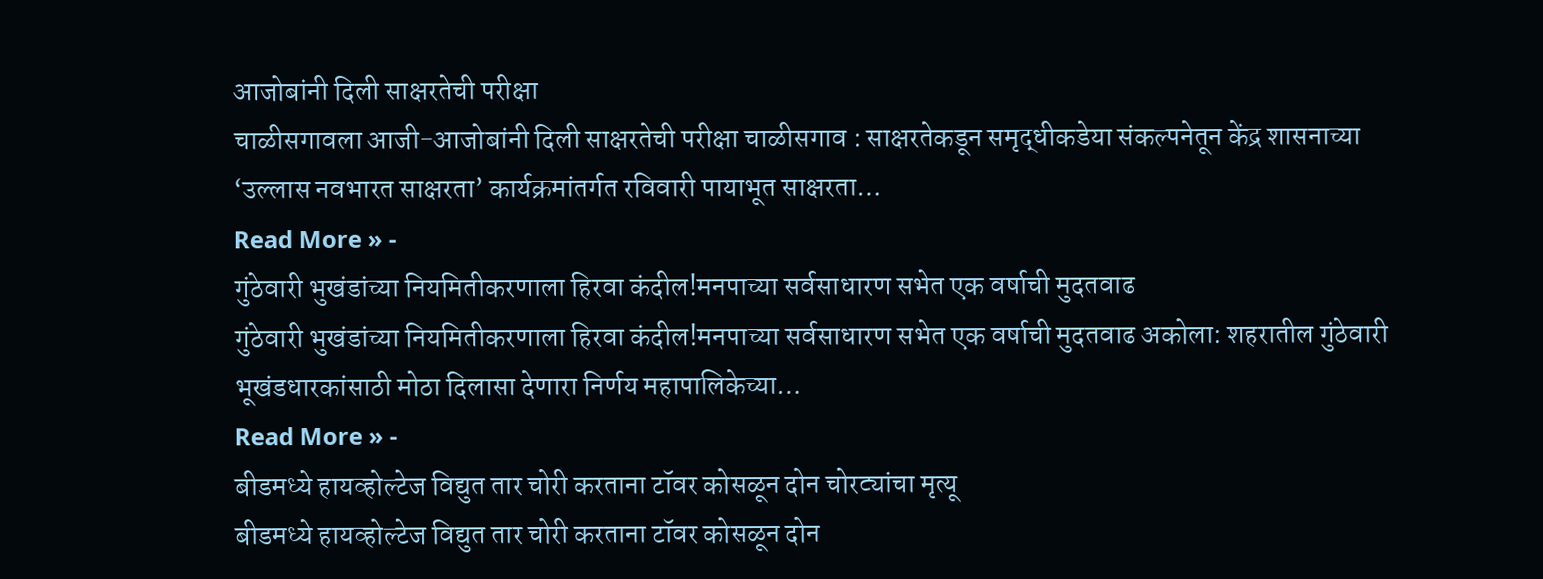आजोबांनी दिली साक्षरतेची परीक्षा
चाळीसगावला आजी-आजोबांनी दिली साक्षरतेची परीक्षा चाळीसगाव : साक्षरतेकडून समृद्धीकडेया संकल्पनेतून केंद्र शासनाच्या ‘उल्लास नवभारत साक्षरता’ कार्यक्रमांतर्गत रविवारी पायाभूत साक्षरता…
Read More » -
गुंठेवारी भुखंडांच्या नियमितीकरणाला हिरवा कंदील!मनपाच्या सर्वसाधारण सभेत एक वर्षाची मुदतवाढ
गुंठेवारी भुखंडांच्या नियमितीकरणाला हिरवा कंदील!मनपाच्या सर्वसाधारण सभेत एक वर्षाची मुदतवाढ अकोला: शहरातील गुंठेवारी भूखंडधारकांसाठी मोठा दिलासा देणारा निर्णय महापालिकेच्या…
Read More » -
बीडमध्ये हायव्होल्टेज विद्युत तार चोरी करताना टॉवर कोसळून दोन चोरट्यांचा मृत्यू
बीडमध्ये हायव्होल्टेज विद्युत तार चोरी करताना टॉवर कोसळून दोन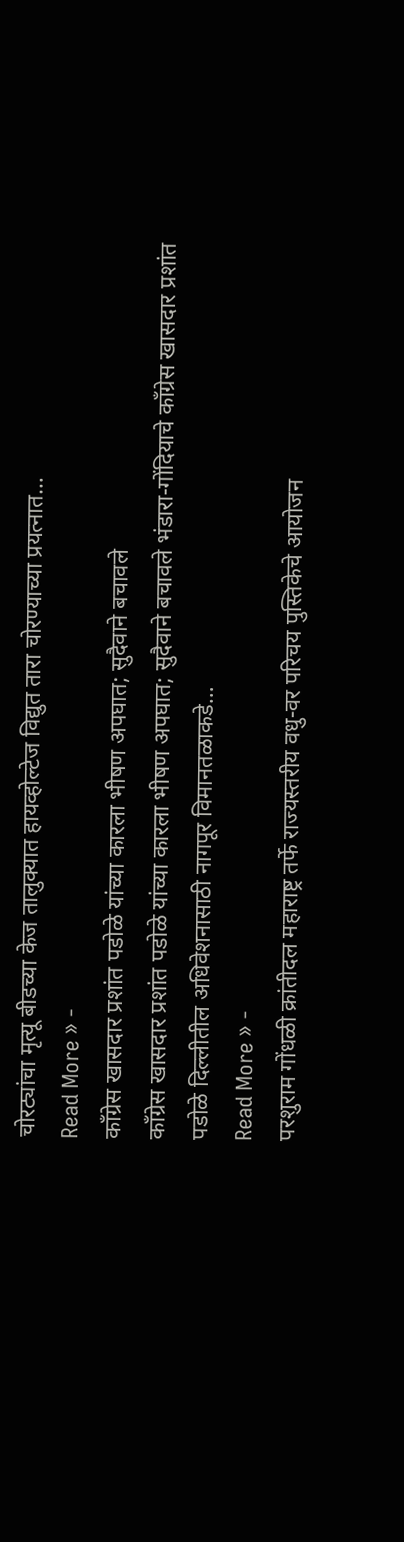चोरट्यांचा मृत्यू बीडच्या केज तालुक्यात हायव्होल्टेज विद्युत तारा चोरण्याच्या प्रयत्नात…
Read More » -
काँग्रेस खासदार प्रशांत पडोळे यांच्या कारला भीषण अपघात; सुदैवाने बचावले
काँग्रेस खासदार प्रशांत पडोळे यांच्या कारला भीषण अपघात; सुदैवाने बचावले भंडारा-गोंदियाचे काँग्रेस खासदार प्रशांत पडोळे दिल्लीतील अधिवेशनासाठी नागपूर विमानतळाकडे…
Read More » -
परशुराम गोंधळी क्रांतीदल महाराष्ट्र तर्फे राज्यस्तरीय वधु-वर परिचय पुस्तिकेचे आयोजन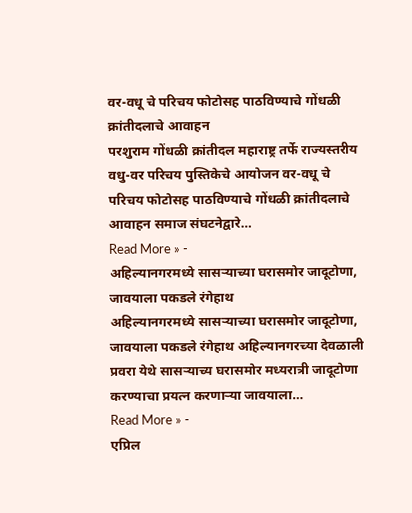वर-वधू चे परिचय फोटोसह पाठविण्याचे गोंधळी क्रांतीदलाचे आवाहन
परशुराम गोंधळी क्रांतीदल महाराष्ट्र तर्फे राज्यस्तरीय वधु-वर परिचय पुस्तिकेचे आयोजन वर-वधू चे परिचय फोटोसह पाठविण्याचे गोंधळी क्रांतीदलाचे आवाहन समाज संघटनेद्वारे…
Read More » -
अहिल्यानगरमध्ये सासऱ्याच्या घरासमोर जादूटोणा, जावयाला पकडले रंगेहाथ
अहिल्यानगरमध्ये सासऱ्याच्या घरासमोर जादूटोणा, जावयाला पकडले रंगेहाथ अहिल्यानगरच्या देवळाली प्रवरा येथे सासऱ्याच्य घरासमोर मध्यरात्री जादूटोणा करण्याचा प्रयत्न करणाऱ्या जावयाला…
Read More » -
एप्रिल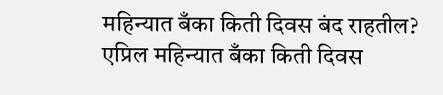महिन्यात बँका किती दिवस बंद राहतील?
एप्रिल महिन्यात बँका किती दिवस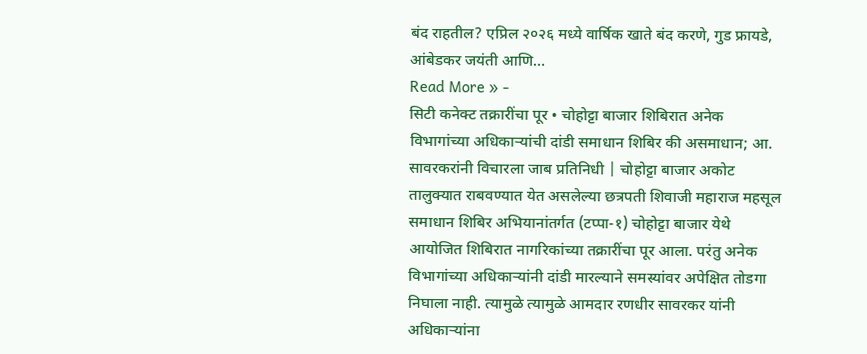बंद राहतील? एप्रिल २०२६ मध्ये वार्षिक खाते बंद करणे, गुड फ्रायडे, आंबेडकर जयंती आणि…
Read More » -
सिटी कनेक्ट तक्रारींचा पूर • चोहोट्टा बाजार शिबिरात अनेक विभागांच्या अधिकाऱ्यांची दांडी समाधान शिबिर की असमाधान; आ. सावरकरांनी विचारला जाब प्रतिनिधी | चोहोट्टा बाजार अकोट तालुक्यात राबवण्यात येत असलेल्या छत्रपती शिवाजी महाराज महसूल समाधान शिबिर अभियानांतर्गत (टप्पा-१) चोहोट्टा बाजार येथे आयोजित शिबिरात नागरिकांच्या तक्रारींचा पूर आला. परंतु अनेक विभागांच्या अधिकाऱ्यांनी दांडी मारल्याने समस्यांवर अपेक्षित तोडगा निघाला नाही. त्यामुळे त्यामुळे आमदार रणधीर सावरकर यांनी अधिकाऱ्यांना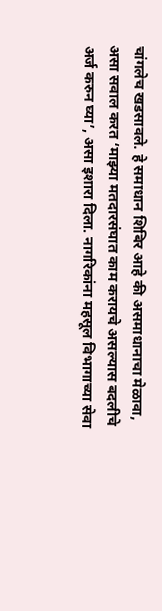चांगलेच खडसावले. हे समाधान शिबिर आहे की असमाधानाचा मेळावा, असा सवाल करत ‘माझ्या मतदारसंघात काम करायचे असल्यास बदलीचे अर्ज करुन घ्या’, असा इशारा दिला. नागरिकांना महसूल विभागाच्या सेवा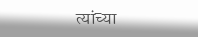त्यांच्या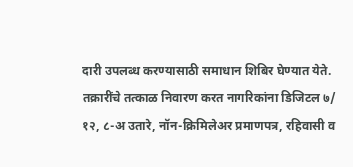दारी उपलब्ध करण्यासाठी समाधान शिबिर घेण्यात येते. तक्रारींचे तत्काळ निवारण करत नागरिकांना डिजिटल ७/ १२, ८-अ उतारे, नॉन-क्रिमिलेअर प्रमाणपत्र, रहिवासी व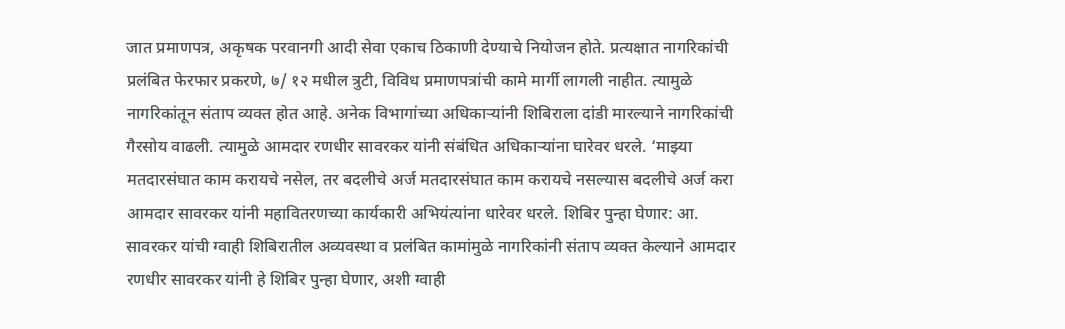जात प्रमाणपत्र, अकृषक परवानगी आदी सेवा एकाच ठिकाणी देण्याचे नियोजन होते. प्रत्यक्षात नागरिकांची प्रलंबित फेरफार प्रकरणे, ७/ १२ मधील त्रुटी, विविध प्रमाणपत्रांची कामे मार्गी लागली नाहीत. त्यामुळे नागरिकांतून संताप व्यक्त होत आहे. अनेक विभागांच्या अधिकाऱ्यांनी शिबिराला दांडी मारल्याने नागरिकांची गैरसोय वाढली. त्यामुळे आमदार रणधीर सावरकर यांनी संबंधित अधिकाऱ्यांना घारेवर धरले. ‘माझ्या मतदारसंघात काम करायचे नसेल, तर बदलीचे अर्ज मतदारसंघात काम करायचे नसल्यास बदलीचे अर्ज करा आमदार सावरकर यांनी महावितरणच्या कार्यकारी अभियंत्यांना धारेवर धरले. शिबिर पुन्हा घेणार: आ. सावरकर यांची ग्वाही शिबिरातील अव्यवस्था व प्रलंबित कामांमुळे नागरिकांनी संताप व्यक्त केल्याने आमदार रणधीर सावरकर यांनी हे शिबिर पुन्हा घेणार, अशी ग्वाही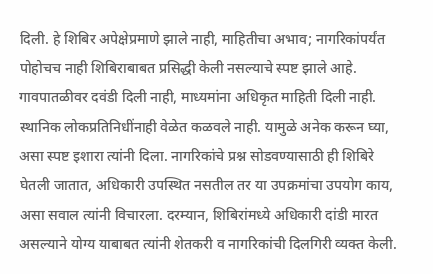दिली. हे शिबिर अपेक्षेप्रमाणे झाले नाही, माहितीचा अभाव; नागरिकांपर्यंत पोहोचच नाही शिबिराबाबत प्रसिद्धी केली नसल्याचे स्पष्ट झाले आहे. गावपातळीवर दवंडी दिली नाही, माध्यमांना अधिकृत माहिती दिली नाही. स्थानिक लोकप्रतिनिधींनाही वेळेत कळवले नाही. यामुळे अनेक करून घ्या, असा स्पष्ट इशारा त्यांनी दिला. नागरिकांचे प्रश्न सोडवण्यासाठी ही शिबिरे घेतली जातात, अधिकारी उपस्थित नसतील तर या उपक्रमांचा उपयोग काय, असा सवाल त्यांनी विचारला. दरम्यान, शिबिरांमध्ये अधिकारी दांडी मारत असल्याने योग्य याबाबत त्यांनी शेतकरी व नागरिकांची दिलगिरी व्यक्त केली.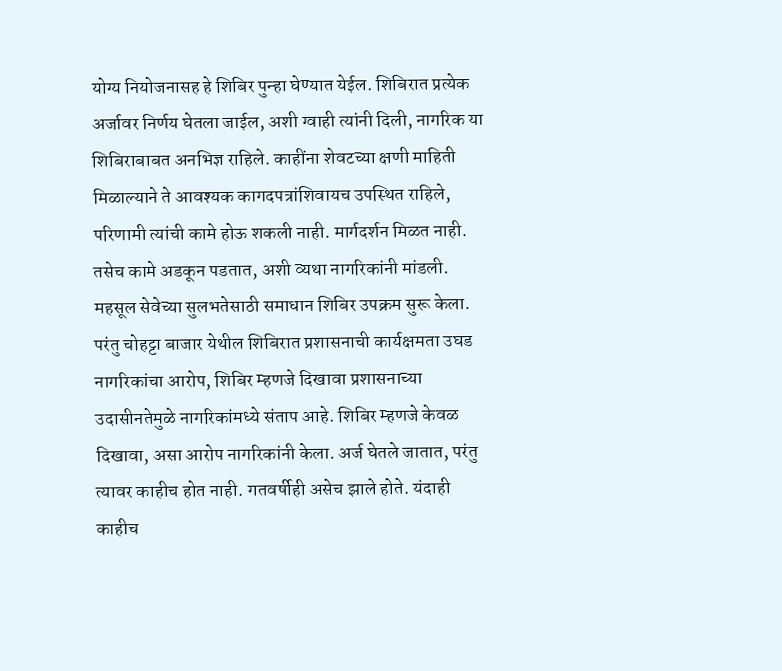योग्य नियोजनासह हे शिबिर पुन्हा घेण्यात येईल. शिबिरात प्रत्येक अर्जावर निर्णय घेतला जाईल, अशी ग्वाही त्यांनी दिली, नागरिक या शिबिराबाबत अनभिज्ञ राहिले. काहींना शेवटच्या क्षणी माहिती मिळाल्याने ते आवश्यक कागदपत्रांशिवायच उपस्थित राहिले, परिणामी त्यांची कामे होऊ शकली नाही. मार्गदर्शन मिळत नाही. तसेच कामे अडकून पडतात, अशी व्यथा नागरिकांनी मांडली. महसूल सेवेच्या सुलभतेसाठी समाधान शिबिर उपक्रम सुरू केला. परंतु चोहट्टा बाजार येथील शिबिरात प्रशासनाची कार्यक्षमता उघड नागरिकांचा आरोप, शिबिर म्हणजे दिखावा प्रशासनाच्या उदासीनतेमुळे नागरिकांमध्ये संताप आहे. शिबिर म्हणजे केवळ दिखावा, असा आरोप नागरिकांनी केला. अर्ज घेतले जातात, परंतु त्यावर काहीच होत नाही. गतवर्षीही असेच झाले होते. यंदाही काहीच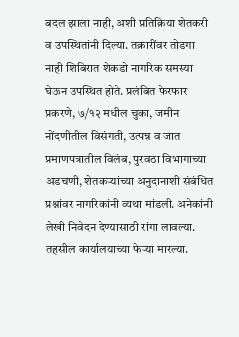बदल झाला नाही, अशी प्रतिक्रिया शेतकरी व उपस्थितांनी दिल्या. तक्रारींवर तोडगा नाही शिबिरात शेकडो नागरिक समस्या घेऊन उपस्थित होते. प्रलंबित फेरफार प्रकरणे, ७/१२ मधील चुका, जमीन नोंदणीतील विसंगती, उत्पन्न व जात प्रमाणपत्रातील विलंब, पुरवठा विभागाच्या अडचणी, शेतकऱ्यांच्या अनुदानाशी संबंधित प्रश्नांवर नागरिकांनी व्यथा मांडली. अनेकांनी लेखी निवेदन देण्यासाठी रांगा लावल्या. तहसील कार्यालयाच्या फेऱ्या मारल्या.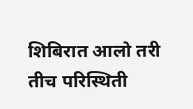शिबिरात आलो तरी तीच परिस्थिती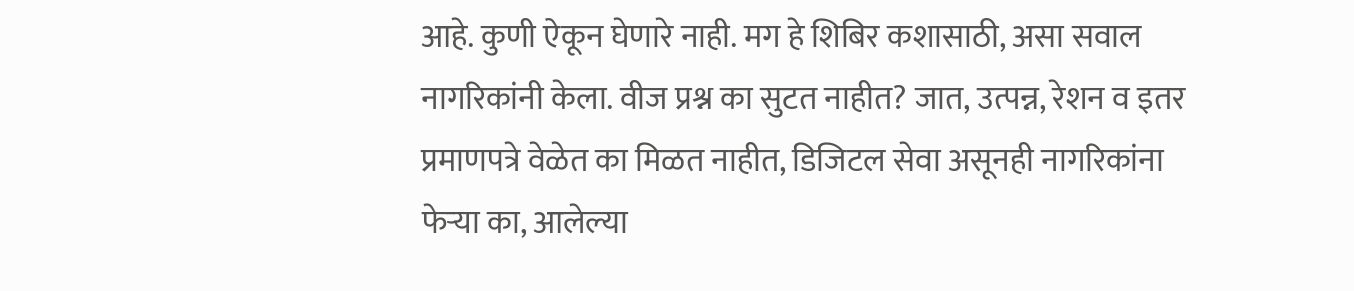आहे. कुणी ऐकून घेणारे नाही. मग हे शिबिर कशासाठी, असा सवाल नागरिकांनी केला. वीज प्रश्न का सुटत नाहीत? जात, उत्पन्न, रेशन व इतर प्रमाणपत्रे वेळेत का मिळत नाहीत, डिजिटल सेवा असूनही नागरिकांना फेऱ्या का, आलेल्या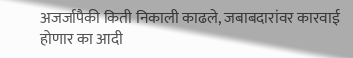अजर्जापैकी किती निकाली काढले, जबाबदारांवर कारवाई होणार का आदी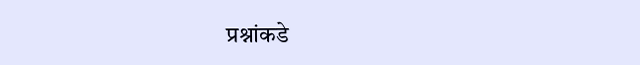प्रश्नांकडे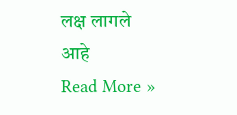लक्ष लागले आहे
Read More »